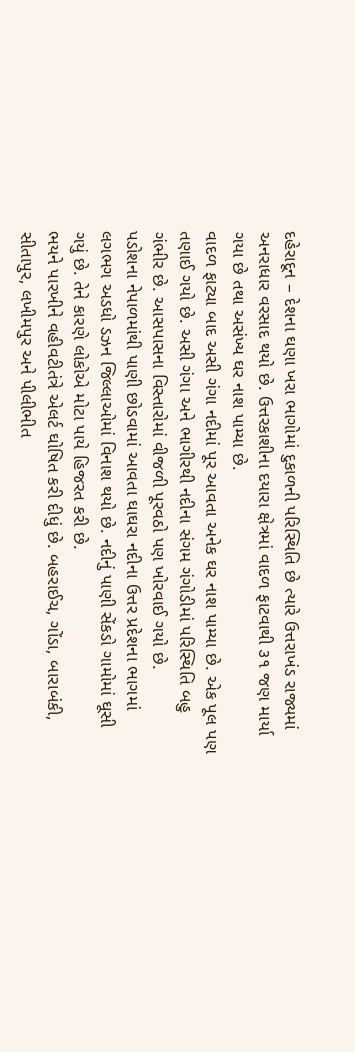દહેરાદૂન – દેશના ઘણા ખરા ભાગોમાં દુકાળની પરિસ્થિતિ છે ત્યારે ઉત્તરાખંડ રાજ્યમાં અનરાધાર વરસાદ થયો છે. ઉત્તરકાશીના દયારા ક્ષેત્રમાં વાદળ ફાટવાથી ૩૧ જણ માર્યા ગયા છે તથા અસંખ્ય ઘર નાશ પામ્યા છે.
વાદળ ફાટ્યા બાદ અસી ગંગા નદીમાં પૂર આવતા અનેક ઘર નાશ પામ્યા છે. એક પૂલ પણ તણાઈ ગયો છે. અસી ગંગા અને ભાગીરથી નદીના સંગમ ગંગોડીમાં પરિસ્થિતિ બહુ ગંભીર છે. આસપાસના વિસ્તારોમાં વીજળી પૂરવઠો પણ ખોરવાઈ ગયો છે.
પડોશના નેપાળમાંથી પાણી છોડવામાં આવતા ઘાઘરા નદીના ઉત્તર પ્રદેશના ભાગમાં લગભગ અડધો ડઝન જિલ્લાઓમાં વિનાશ થયો છે. નદીનું પાણી સેંકડો ગામોમાં ઘૂસી ગયું છે. તેને કારણે લોકોએ મોટા પાયે હિજરત કરી છે.
ભયને પારખીને વહીવટીતંત્રે એલર્ટ ઘોષિત કરી દીધું છે. બહરાઈચ, ગોંડા, બારાબંકી, સીતાપુર, લખીમપુર અને પીલીભીત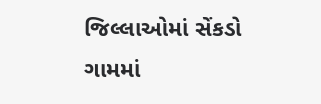જિલ્લાઓમાં સેંકડો ગામમાં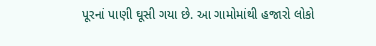પૂરનાં પાણી ઘૂસી ગયા છે. આ ગામોમાંથી હજારો લોકો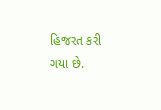હિજરત કરી ગયા છે.